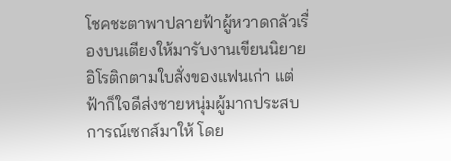โชคชะตาพาปลายฟ้าผู้หวาดกลัวเรื่องบนเตียงให้มารับงานเขียนนิยายอิโรติกตามใบสั่งของแฟนเก่า แต่ฟ้าก็ใจดีส่งชายหนุ่มผู้มากประสบการณ์เซกส์มาให้ โดย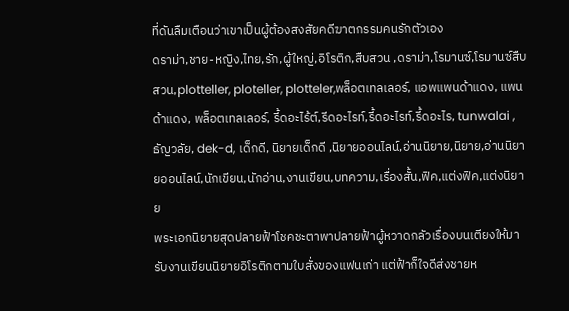ที่ดันลืมเตือนว่าเขาเป็นผู้ต้องสงสัยคดีฆาตกรรมคนรักตัวเอง
ดราม่า,ชาย-หญิง,ไทย,รัก,ผู้ใหญ่,อิโรติก,สืบสวน ,ดราม่า,โรมานซ์,โรมานซ์สืบสวน,plotteller, ploteller, plotteler,พล็อตเทลเลอร์, แอพแพนด้าแดง, แพนด้าแดง, พล็อตเทลเลอร์, รี้ดอะไร้ต์,รีดอะไรท์,รี้ดอะไรท์,รี้ดอะไร, tunwalai , ธัญวลัย, dek-d, เด็กดี, นิยายเด็กดี ,นิยายออนไลน์,อ่านนิยาย,นิยาย,อ่านนิยายออนไลน์,นักเขียน,นักอ่าน,งานเขียน,บทความ,เรื่องสั้น,ฟิค,แต่งฟิค,แต่งนิยาย
พระเอกนิยายสุดปลายฟ้าโชคชะตาพาปลายฟ้าผู้หวาดกลัวเรื่องบนเตียงให้มารับงานเขียนนิยายอิโรติกตามใบสั่งของแฟนเก่า แต่ฟ้าก็ใจดีส่งชายห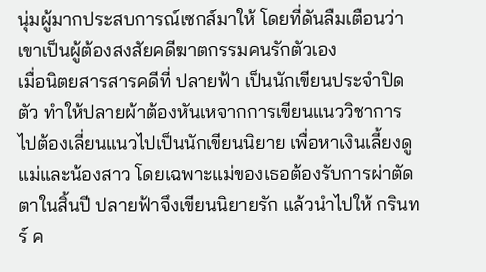นุ่มผู้มากประสบการณ์เซกส์มาให้ โดยที่ดันลืมเตือนว่าเขาเป็นผู้ต้องสงสัยคดีฆาตกรรมคนรักตัวเอง
เมื่อนิตยสารสารคดีที่ ปลายฟ้า เป็นนักเขียนประจำปิดตัว ทำให้ปลายผ้าต้องหันเหจากการเขียนแนววิชาการ ไปต้องเลี่ยนแนวไปเป็นนักเขียนนิยาย เพื่อหาเงินเลี้ยงดู แม่และน้องสาว โดยเฉพาะแม่ของเธอต้องรับการผ่าตัดตาในสิ้นปี ปลายฟ้าจึงเขียนนิยายรัก แล้วนำไปให้ กรินทร์ ค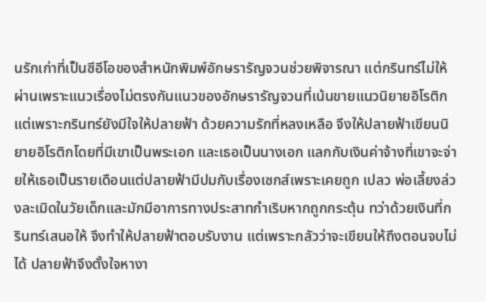นรักเก่าที่เป็นซีอีโอของสำหนักพิมพ์อักษรารัญจวนช่วยพิจารณา แต่กรินทร์ไม่ให้ผ่านเพราะแนวเรื่องไม่ตรงกันแนวของอักษรารัญจวนที่เน้นขายแนวนิยายอิโรติก
แต่เพราะกรินทร์ยังมีใจให้ปลายฟ้า ด้วยความรักที่หลงเหลือ จึงให้ปลายฟ้าเขียนนิยายอิโรติกโดยที่มีเขาเป็นพระเอก และเธอเป็นนางเอก แลกกับเงินค่าจ้างที่เขาจะจ่ายให้เธอเป็นรายเดือนแต่ปลายฟ้ามีปมกับเรื่องเซกส์เพราะเคยถูก เปลว พ่อเลี้ยงล่วงละเมิดในวัยเด็กและมักมีอาการทางประสาทกำเริบหากถูกกระตุ้น ทว่าด้วยเงินที่กรินทร์เสนอให้ จึงทำให้ปลายฟ้าตอบรับงาน แต่เพราะกลัวว่าจะเขียนให้ถึงตอนจบไม่ได้ ปลายฟ้าจึงตั้งใจหางา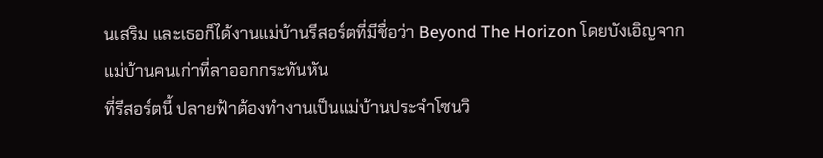นเสริม และเธอก็ได้งานแม่บ้านรีสอร์ตที่มีชื่อว่า Beyond The Horizon โดยบังเอิญจากแม่บ้านคนเก่าที่ลาออกกระทันหัน
ที่รีสอร์ตนี้ ปลายฟ้าต้องทำงานเป็นแม่บ้านประจำโซนวิ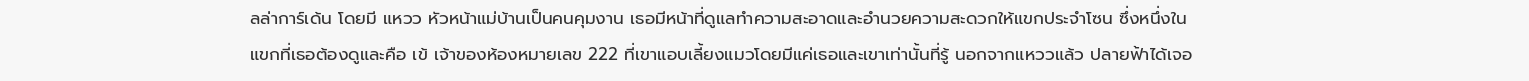ลล่าการ์เด้น โดยมี แหวว หัวหน้าแม่บ้านเป็นคนคุมงาน เธอมีหน้าที่ดูแลทำความสะอาดและอำนวยความสะดวกให้แขกประจำโซน ซึ่งหนึ่งในแขกที่เธอต้องดูและคือ เข้ เจ้าของห้องหมายเลข 222 ที่เขาแอบเลี้ยงแมวโดยมีแค่เธอและเขาเท่านั้นที่รู้ นอกจากแหววแล้ว ปลายฟ้าได้เจอ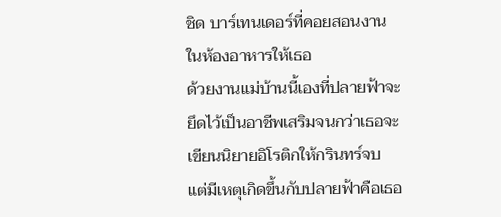ชิด บาร์เทนเดอร์ที่คอยสอนงานในห้องอาหารให้เธอ
ด้วยงานแม่บ้านนี้เองที่ปลายฟ้าจะยึดไว้เป็นอาชีพเสริมจนกว่าเธอจะเขียนนิยายอิโรติกให้กรินทร์จบ แต่มีเหตุเกิดขึ้นกับปลายฟ้าคือเธอ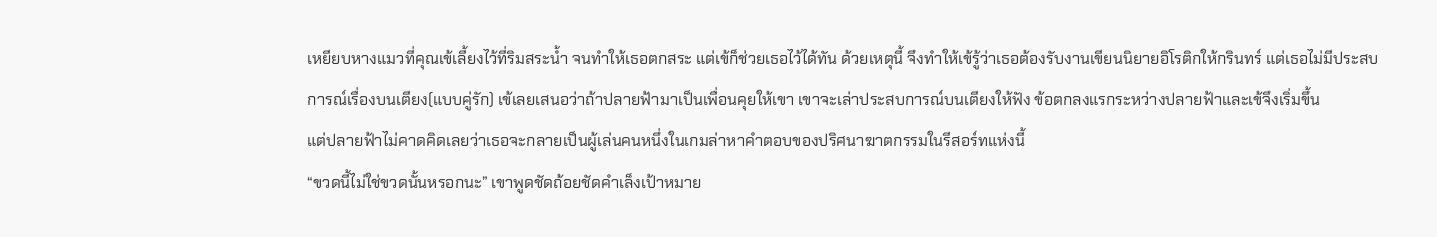เหยียบหางแมวที่คุณเข้เลี้ยงไว้ที่ริมสระน้ำ จนทำให้เธอตกสระ แต่เข้ก็ช่วยเธอไว้ได้ทัน ด้วยเหตุนี้ จึงทำให้เข้รู้ว่าเธอต้องรับงานเขียนนิยายอิโรติกให้กรินทร์ แต่เธอไม่มีประสบการณ์เรื่องบนเตียง(แบบคู่รัก) เข้เลยเสนอว่าถ้าปลายฟ้ามาเป็นเพื่อนคุยให้เขา เขาจะเล่าประสบการณ์บนเตียงให้ฟัง ข้อตกลงแรกระหว่างปลายฟ้าและเข้จึงเริ่มขึ้น
แต่ปลายฟ้าไม่คาดคิดเลยว่าเธอจะกลายเป็นผู้เล่นคนหนึ่งในเกมล่าหาคำตอบของปริศนาฆาตกรรมในรีสอร์ทแห่งนี้
“ขวดนี้ไม่ใช่ขวดนั้นหรอกนะ” เขาพูดชัดถ้อยชัดคำเล็งเป้าหมาย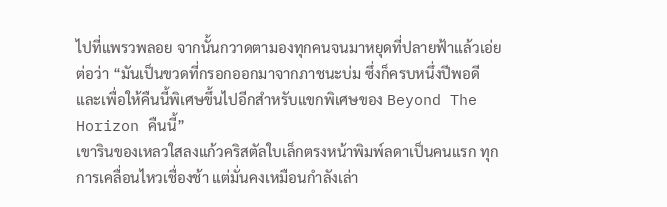ไปที่แพรวพลอย จากนั้นกวาดตามองทุกคนจนมาหยุดที่ปลายฟ้าแล้วเอ่ยต่อว่า “มันเป็นขวดที่กรอกออกมาจากภาชนะบ่ม ซึ่งก็ครบหนึ่งปีพอดี และเพื่อให้คืนนี้พิเศษขึ้นไปอีกสำหรับแขกพิเศษของ Beyond The Horizon คืนนี้”
เขารินของเหลวใสลงแก้วคริสตัลใบเล็กตรงหน้าพิมพ์ลดาเป็นคนแรก ทุกการเคลื่อนไหวเชื่องช้า แต่มั่นคงเหมือนกำลังเล่า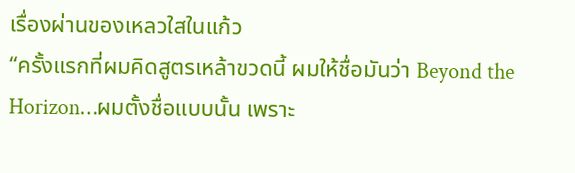เรื่องผ่านของเหลวใสในแก้ว
“ครั้งแรกที่ผมคิดสูตรเหล้าขวดนี้ ผมให้ชื่อมันว่า Beyond the Horizon…ผมตั้งชื่อแบบนั้น เพราะ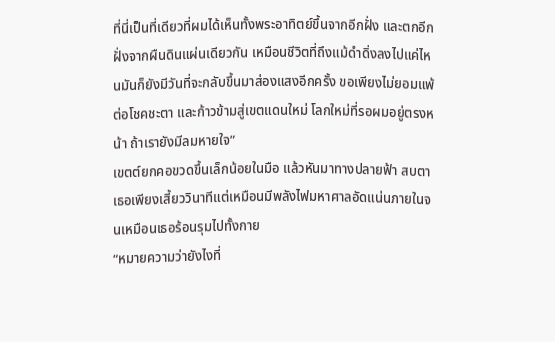ที่นี่เป็นที่เดียวที่ผมได้เห็นทั้งพระอาทิตย์ขึ้นจากอีกฝั่ง และตกอีกฝั่งจากผืนดินแผ่นเดียวกัน เหมือนชีวิตที่ถึงแม้ดำดิ่งลงไปแค่ไหนมันก็ยังมีวันที่จะกลับขึ้นมาส่องแสงอีกครั้ง ขอเพียงไม่ยอมแพ้ต่อโชคชะตา และก้าวข้ามสู่เขตแดนใหม่ โลกใหม่ที่รอผมอยู่ตรงหน้า ถ้าเรายังมีลมหายใจ”
เขตต์ยกคอขวดขึ้นเล็กน้อยในมือ แล้วหันมาทางปลายฟ้า สบตาเธอเพียงเสี้ยววินาทีแต่เหมือนมีพลังไฟมหาศาลอัดแน่นภายในจนเหมือนเธอร้อนรุมไปทั้งกาย
“หมายความว่ายังไงที่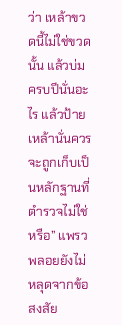ว่า เหล้าขวดนี้ไม่ใช่ขวดนั้น แล้วบ่มครบปีนั่นอะไร แล้วป้ายเหล้านั่นควรจะถูกเก็บเป็นหลักฐานที่ตำรวจไม่ใช่หรือ” แพรวพลอยยังไม่หลุดจากข้อสงสัย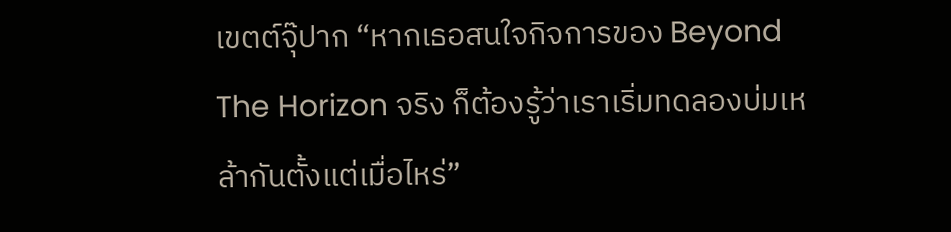เขตต์จุ๊ปาก “หากเธอสนใจกิจการของ Beyond The Horizon จริง ก็ต้องรู้ว่าเราเริ่มทดลองบ่มเหล้ากันตั้งแต่เมื่อไหร่”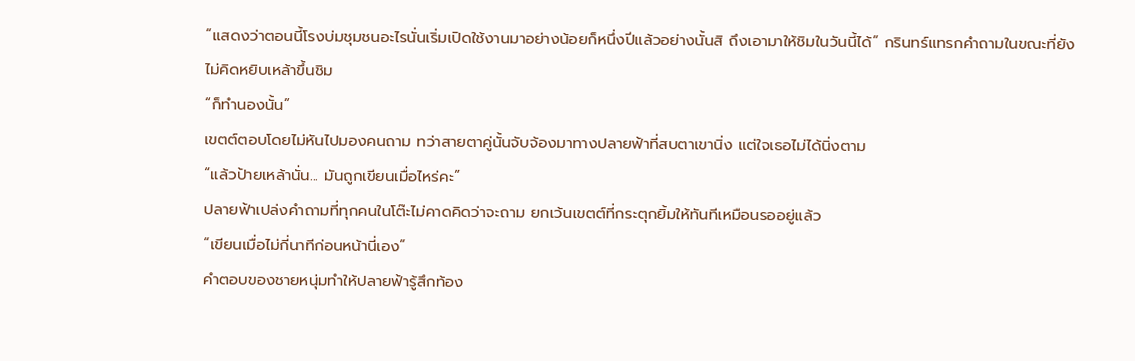“แสดงว่าตอนนี้โรงบ่มชุมชนอะไรนั่นเริ่มเปิดใช้งานมาอย่างน้อยก็หนึ่งปีแล้วอย่างนั้นสิ ถึงเอามาให้ชิมในวันนี้ได้” กรินทร์แทรกคำถามในขณะที่ยังไม่คิดหยิบเหล้าขึ้นชิม
“ก็ทำนองนั้น”
เขตต์ตอบโดยไม่หันไปมองคนถาม ทว่าสายตาคู่นั้นจับจ้องมาทางปลายฟ้าที่สบตาเขานิ่ง แต่ใจเธอไม่ได้นิ่งตาม
“แล้วป้ายเหล้านั่น... มันถูกเขียนเมื่อไหร่คะ”
ปลายฟ้าเปล่งคำถามที่ทุกคนในโต๊ะไม่คาดคิดว่าจะถาม ยกเว้นเขตต์ที่กระตุกยิ้มให้ทันทีเหมือนรออยู่แล้ว
“เขียนเมื่อไม่กี่นาทีก่อนหน้านี่เอง”
คำตอบของชายหนุ่มทำให้ปลายฟ้ารู้สึกท้อง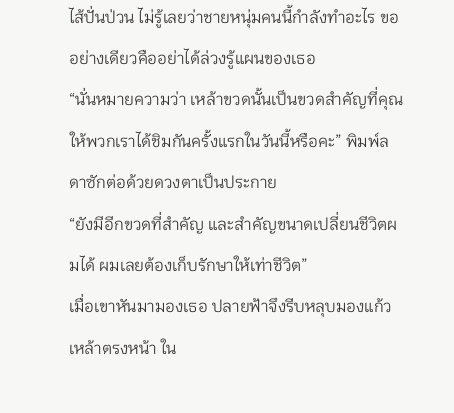ไส้ปั่นป่วน ไม่รู้เลยว่าชายหนุ่มคนนี้กำลังทำอะไร ขออย่างเดียวคืออย่าได้ล่วงรู้แผนของเธอ
“นั่นหมายความว่า เหล้าขวดนั้นเป็นขวดสำคัญที่คุณให้พวกเราได้ชิมกันครั้งแรกในวันนี้หรือคะ” พิมพ์ลดาซักต่อด้วยดวงตาเป็นประกาย
“ยังมีอีกขวดที่สำคัญ และสำคัญขนาดเปลี่ยนชีวิตผมได้ ผมเลยต้องเก็บรักษาให้เท่าชีวิต”
เมื่อเขาหันมามองเธอ ปลายฟ้าจึงรีบหลุบมองแก้วเหล้าตรงหน้า ใน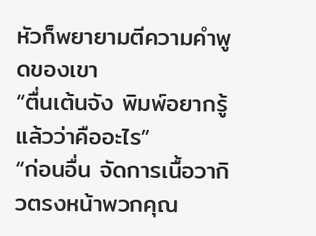หัวก็พยายามตีความคำพูดของเขา
“ตื่นเต้นจัง พิมพ์อยากรู้แล้วว่าคืออะไร”
“ก่อนอื่น จัดการเนื้อวากิวตรงหน้าพวกคุณ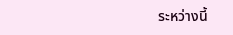ระหว่างนี้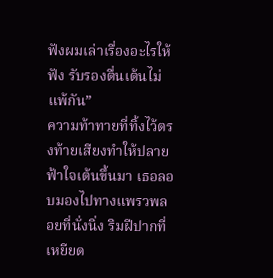ฟังผมเล่าเรื่องอะไรให้ฟัง รับรองตื่นเต้นไม่แพ้กัน”
ความท้าทายที่ทิ้งไว้ตรงท้ายเสียงทำให้ปลายฟ้าใจเต้นขึ้นมา เธอลอบมองไปทางแพรวพลอยที่นั่งนิ่ง ริมฝีปากที่เหยียด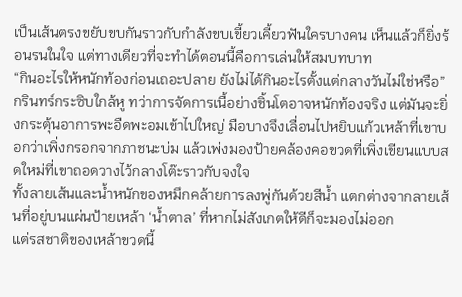เป็นเส้นตรงขยับขบกันราวกับกำลังขบเขี้ยวเคี้ยวฟันใครบางคน เห็นแล้วก็ยิ่งร้อนรนในใจ แต่ทางเดียวที่จะทำได้ตอนนี้คือการเล่นให้สมบทบาท
“กินอะไรให้หนักท้องก่อนเถอะปลาย ยังไม่ได้กินอะไรตั้งแต่กลางวันไม่ใช่หรือ”
กรินทร์กระซิบใกล้หู ทว่าการจัดการเนื้อย่างชิ้นโตอาจหนักท้องจริง แต่มันจะยิ่งกระตุ้นอาการพะอืดพะอมเข้าไปใหญ่ มือบางจึงเลื่อนไปหยิบแก้วเหล้าที่เขาบอกว่าเพิ่งกรอกจากภาชนะบ่ม แล้วเพ่งมองป้ายคล้องคอขวดที่เพิ่งเขียนแบบสดใหม่ที่เขาถอดวางไว้กลางโต๊ะราวกับจงใจ
ทั้งลายเส้นและน้ำหนักของหมึกคล้ายการลงพู่กันด้วยสีน้ำ แตกต่างจากลายเส้นที่อยู่บนแผ่นป้ายเหล้า ‘น้ำตาล’ ที่หากไม่สังเกตให้ดีก็จะมองไม่ออก
แต่รสชาติของเหล้าขวดนี้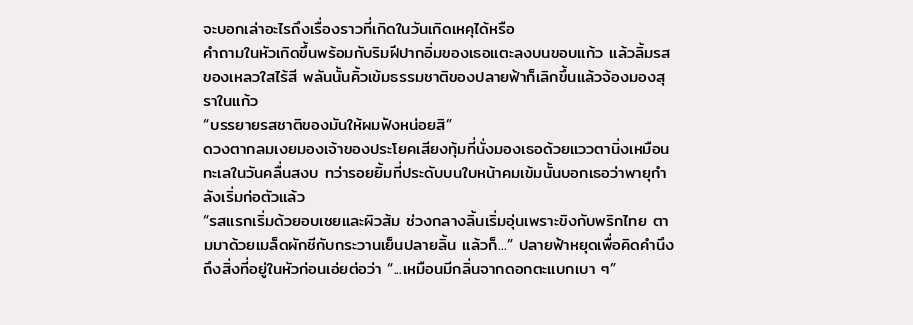จะบอกเล่าอะไรถึงเรื่องราวที่เกิดในวันเกิดเหคุได้หรือ
คำถามในหัวเกิดขึ้นพร้อมกับริมฝีปากอิ่มของเธอแตะลงบนขอบแก้ว แล้วลิ้มรสของเหลวใสไร้สี พลันนั้นคิ้วเข้มธรรมชาติของปลายฟ้าก็เลิกขึ้นแล้วจ้องมองสุราในแก้ว
“บรรยายรสชาติของมันให้ผมฟังหน่อยสิ”
ดวงตากลมเงยมองเจ้าของประโยคเสียงทุ้มที่นั่งมองเธอด้วยแววตานิ่งเหมือนทะเลในวันคลื่นสงบ ทว่ารอยยิ้มที่ประดับบนใบหน้าคมเข้มนั้นบอกเธอว่าพายุกำลังเริ่มก่อตัวแล้ว
“รสแรกเริ่มด้วยอบเชยและผิวส้ม ช่วงกลางลิ้นเริ่มอุ่นเพราะขิงกับพริกไทย ตามมาด้วยเมล็ดผักชีกับกระวานเย็นปลายลิ้น แล้วก็...” ปลายฟ้าหยุดเพื่อคิดคำนึงถึงสิ่งที่อยู่ในหัวก่อนเอ่ยต่อว่า “...เหมือนมีกลิ่นจากดอกตะแบกเบา ๆ”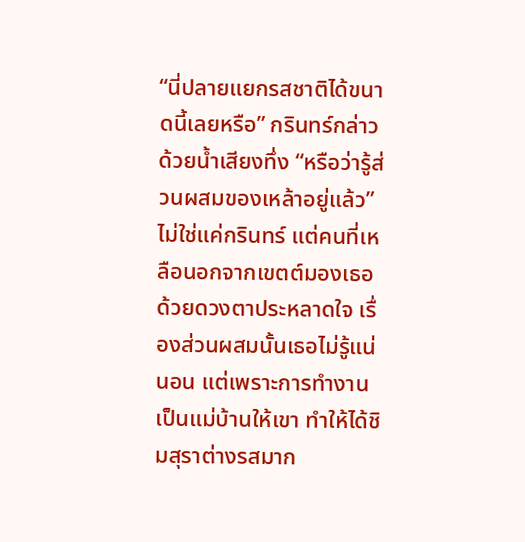“นี่ปลายแยกรสชาติได้ขนาดนี้เลยหรือ” กรินทร์กล่าวด้วยน้ำเสียงทึ่ง “หรือว่ารู้ส่วนผสมของเหล้าอยู่แล้ว”
ไม่ใช่แค่กรินทร์ แต่คนที่เหลือนอกจากเขตต์มองเธอด้วยดวงตาประหลาดใจ เรื่องส่วนผสมนั้นเธอไม่รู้แน่นอน แต่เพราะการทำงานเป็นแม่บ้านให้เขา ทำให้ได้ชิมสุราต่างรสมาก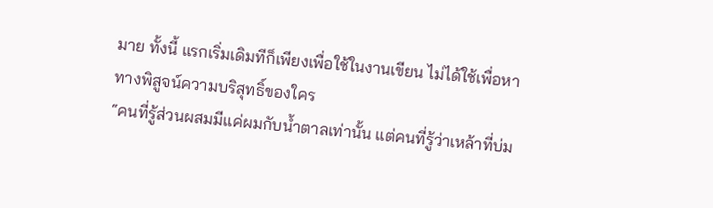มาย ทั้งนี้ แรกเริ่มเดิมทีก็เพียงเพื่อใช้ในงานเขียน ไม่ได้ใช้เพื่อหาทางพิสูจน์ความบริสุทธิ์ของใคร
“คนที่รู้ส่วนผสมมีแค่ผมกับน้ำตาลเท่านั้น แต่คนที่รู้ว่าเหล้าที่บ่ม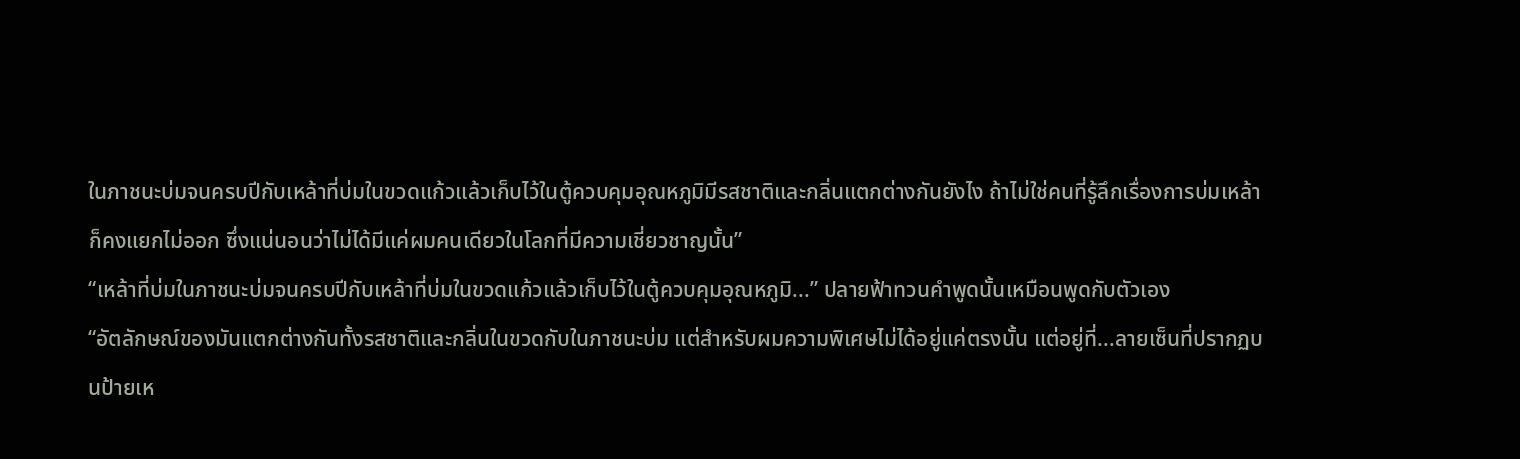ในภาชนะบ่มจนครบปีกับเหล้าที่บ่มในขวดแก้วแล้วเก็บไว้ในตู้ควบคุมอุณหภูมิมีรสชาติและกลิ่นแตกต่างกันยังไง ถ้าไม่ใช่คนที่รู้ลึกเรื่องการบ่มเหล้าก็คงแยกไม่ออก ซึ่งแน่นอนว่าไม่ได้มีแค่ผมคนเดียวในโลกที่มีความเชี่ยวชาญนั้น”
“เหล้าที่บ่มในภาชนะบ่มจนครบปีกับเหล้าที่บ่มในขวดแก้วแล้วเก็บไว้ในตู้ควบคุมอุณหภูมิ...” ปลายฟ้าทวนคำพูดนั้นเหมือนพูดกับตัวเอง
“อัตลักษณ์ของมันแตกต่างกันทั้งรสชาติและกลิ่นในขวดกับในภาชนะบ่ม แต่สำหรับผมความพิเศษไม่ได้อยู่แค่ตรงนั้น แต่อยู่ที่...ลายเซ็นที่ปรากฏบนป้ายเห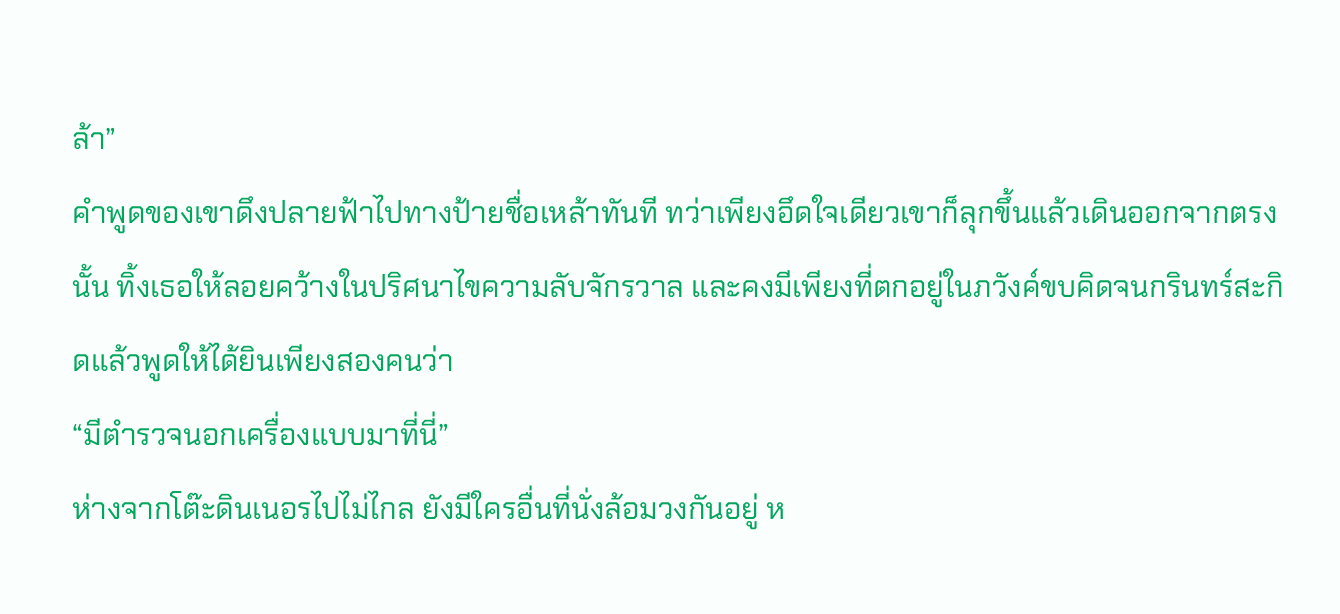ล้า”
คำพูดของเขาดึงปลายฟ้าไปทางป้ายชื่อเหล้าทันที ทว่าเพียงอึดใจเดียวเขาก็ลุกขึ้นแล้วเดินออกจากตรงนั้น ทิ้งเธอให้ลอยคว้างในปริศนาไขความลับจักรวาล และคงมีเพียงที่ตกอยู่ในภวังค์ขบคิดจนกรินทร์สะกิดแล้วพูดให้ได้ยินเพียงสองคนว่า
“มีตำรวจนอกเครื่องแบบมาที่นี่”
ห่างจากโต๊ะดินเนอรไปไม่ไกล ยังมีใครอื่นที่นั่งล้อมวงกันอยู่ ห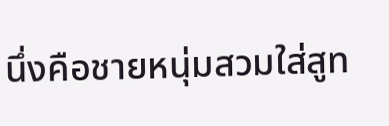นึ่งคือชายหนุ่มสวมใส่สูท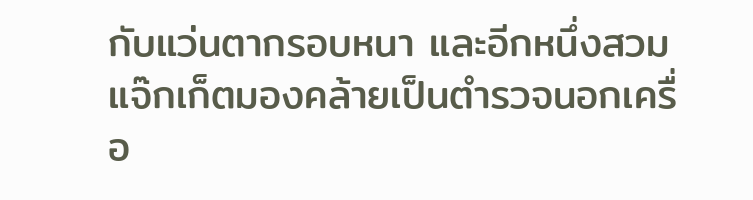กับแว่นตากรอบหนา และอีกหนึ่งสวมแจ๊กเก็ตมองคล้ายเป็นตำรวจนอกเครื่อ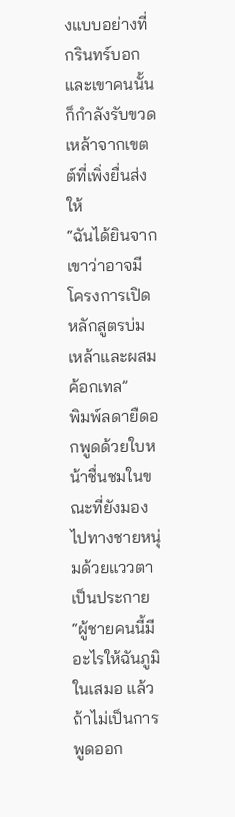งแบบอย่างที่กรินทร์บอก และเขาคนนั้นก็กำลังรับขวดเหล้าจากเขตต์ที่เพิ่งยื่นส่งให้
“ฉันได้ยินจากเขาว่าอาจมีโครงการเปิดหลักสูตรบ่มเหล้าและผสมค้อกเทล”
พิมพ์ลดายืดอกพูดด้วยใบหน้าชื่นชมในขณะที่ยังมองไปทางชายหนุ่มด้วยแววตาเป็นประกาย
“ผู้ชายคนนี้มีอะไรให้ฉันภูมิในเสมอ แล้วถ้าไม่เป็นการพูดออก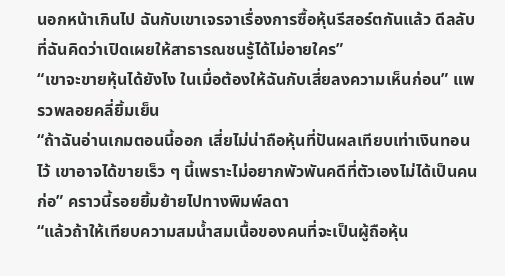นอกหน้าเกินไป ฉันกับเขาเจรจาเรื่องการซื้อหุ้นรีสอร์ตกันแล้ว ดีลลับที่ฉันคิดว่าเปิดเผยให้สาธารณชนรู้ได้ไม่อายใคร”
“เขาจะขายหุ้นได้ยังไง ในเมื่อต้องให้ฉันกับเสี่ยลงความเห็นก่อน” แพรวพลอยคลี่ยิ้มเย็น
“ถ้าฉันอ่านเกมตอนนี้ออก เสี่ยไม่น่าถือหุ้นที่ปันผลเทียบเท่าเงินทอนไว้ เขาอาจได้ขายเร็ว ๆ นี้เพราะไม่อยากพัวพันคดีที่ตัวเองไม่ได้เป็นคนก่อ” คราวนี้รอยยิ้มย้ายไปทางพิมพ์ลดา
“แล้วถ้าให้เทียบความสมน้ำสมเนื้อของคนที่จะเป็นผู้ถือหุ้น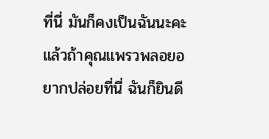ที่นี่ มันก็คงเป็นฉันนะคะ แล้วถ้าคุณแพรวพลอยอยากปล่อยที่นี่ ฉันก็ยินดี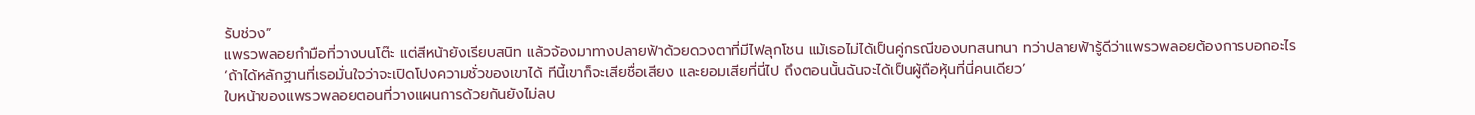รับช่วง”
แพรวพลอยกำมือที่วางบนโต๊ะ แต่สีหน้ายังเรียบสนิท แล้วจ้องมาทางปลายฟ้าด้วยดวงตาที่มีไฟลุกโชน แม้เธอไม่ได้เป็นคู่กรณีของบทสนทนา ทว่าปลายฟ้ารู้ดีว่าแพรวพลอยต้องการบอกอะไร
‘ถ้าได้หลักฐานที่เธอมั่นใจว่าจะเปิดโปงความชั่วของเขาได้ ทีนี้เขาก็จะเสียชื่อเสียง และยอมเสียที่นี่ไป ถึงตอนนั้นฉันจะได้เป็นผู้ถือหุ้นที่นี่คนเดียว’
ใบหน้าของแพรวพลอยตอนที่วางแผนการด้วยกันยังไม่ลบ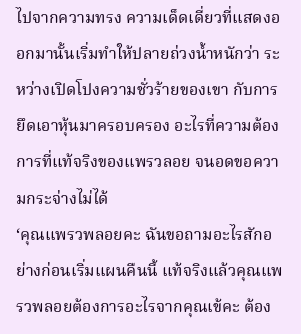ไปจากความทรง ความเด็ดเดี่ยวที่แสดงออกมานั้นเริ่มทำให้ปลายถ่วงน้ำหนักว่า ระหว่างเปิดโปงความชั่วร้ายของเขา กับการยึดเอาหุ้นมาครอบครอง อะไรที่ความต้องการที่แท้จริงของแพรวลอย จนอดขอความกระจ่างไม่ได้
‘คุณแพรวพลอยคะ ฉันขอถามอะไรสักอย่างก่อนเริ่มแผนคืนนี้ แท้จริงแล้วคุณแพรวพลอยต้องการอะไรจากคุณเข้คะ ต้อง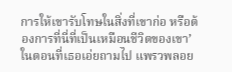การให้เขารับโทษในสิ่งที่เขาก่อ หรือต้องการที่นี่ที่เป็นเหมือนชีวิตของเขา’
ในตอนที่เธอเอ่ยถามไป แพรวพลอย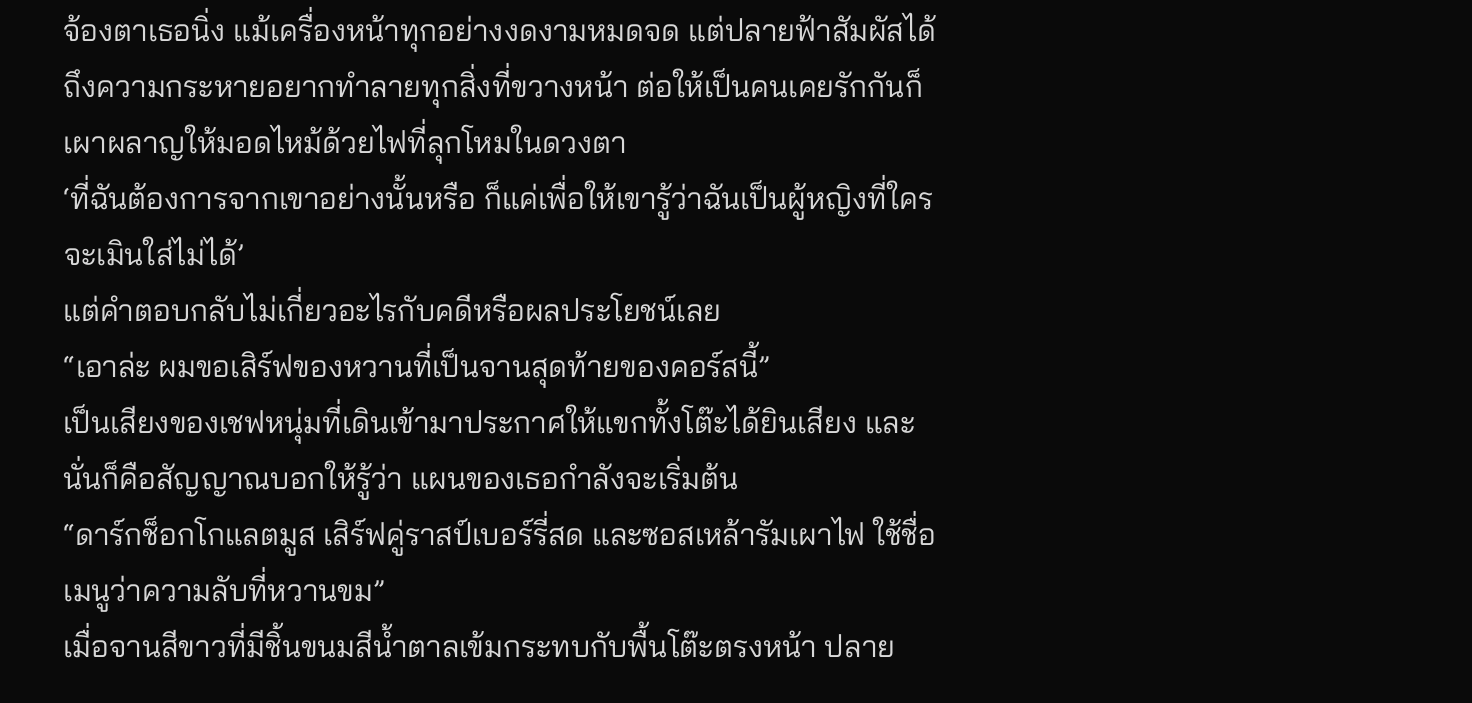จ้องตาเธอนิ่ง แม้เครื่องหน้าทุกอย่างงดงามหมดจด แต่ปลายฟ้าสัมผัสได้ถึงความกระหายอยากทำลายทุกสิ่งที่ขวางหน้า ต่อให้เป็นคนเคยรักกันก็เผาผลาญให้มอดไหม้ด้วยไฟที่ลุกโหมในดวงตา
‘ที่ฉันต้องการจากเขาอย่างนั้นหรือ ก็แค่เพื่อให้เขารู้ว่าฉันเป็นผู้หญิงที่ใครจะเมินใส่ไม่ได้’
แต่คำตอบกลับไม่เกี่ยวอะไรกับคดีหรือผลประโยชน์เลย
“เอาล่ะ ผมขอเสิร์ฟของหวานที่เป็นจานสุดท้ายของคอร์สนี้”
เป็นเสียงของเชฟหนุ่มที่เดินเข้ามาประกาศให้แขกทั้งโต๊ะได้ยินเสียง และนั่นก็คือสัญญาณบอกให้รู้ว่า แผนของเธอกำลังจะเริ่มต้น
“ดาร์กช็อกโกแลตมูส เสิร์ฟคู่ราสป์เบอร์รี่สด และซอสเหล้ารัมเผาไฟ ใช้ชื่อเมนูว่าความลับที่หวานขม”
เมื่อจานสีขาวที่มีชิ้นขนมสีน้ำตาลเข้มกระทบกับพื้นโต๊ะตรงหน้า ปลาย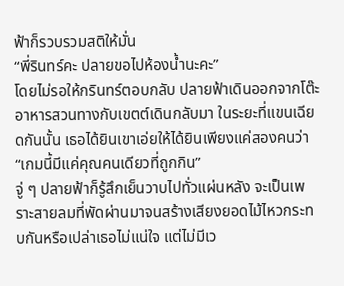ฟ้าก็รวบรวมสติให้มั่น
“พี่รินทร์คะ ปลายขอไปห้องน้ำนะคะ”
โดยไม่รอให้กรินทร์ตอบกลับ ปลายฟ้าเดินออกจากโต๊ะอาหารสวนทางกับเขตต์เดินกลับมา ในระยะที่แขนเฉียดกันนั้น เธอได้ยินเขาเอ่ยให้ได้ยินเพียงแค่สองคนว่า
“เกมนี้มีแค่คุณคนเดียวที่ถูกกิน”
จู่ ๆ ปลายฟ้าก็รู้สึกเย็นวาบไปทั่วแผ่นหลัง จะเป็นเพราะสายลมที่พัดผ่านมาจนสร้างเสียงยอดไม้ไหวกระทบกันหรือเปล่าเธอไม่แน่ใจ แต่ไม่มีเว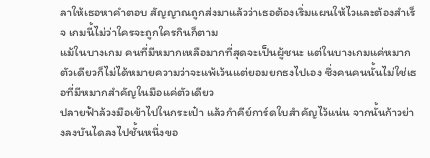ลาให้เธอหาคำตอบ สัญญาณถูกส่งมาแล้วว่าเธอต้องเริ่มแผนให้ไวและต้องสำเร็จ เกมนี้ไม่ว่าใครจะถูกใครกินก็ตาม
แม้ในบางเกม คนที่มีหมากเหลือมากที่สุดจะเป็นผู้ชนะ แต่ในบางเกมแค่หมากตัวเดียวก็ไม่ได้หมายความว่าจะแพ้เว้นแต่ยอมยกธงไปเอง ซึ่งคนคนนั้นไม่ใช่เธอที่มีหมากสำคัญในมือแค่ตัวเดียว
ปลายฟ้าล้วงมือเข้าไปในกระเป๋า แล้วกำคีย์การ์ดใบสำคัญไว้แน่น จากนั้นก้าวย่างลงบันไดลงไปชั้นหนึ่งขอ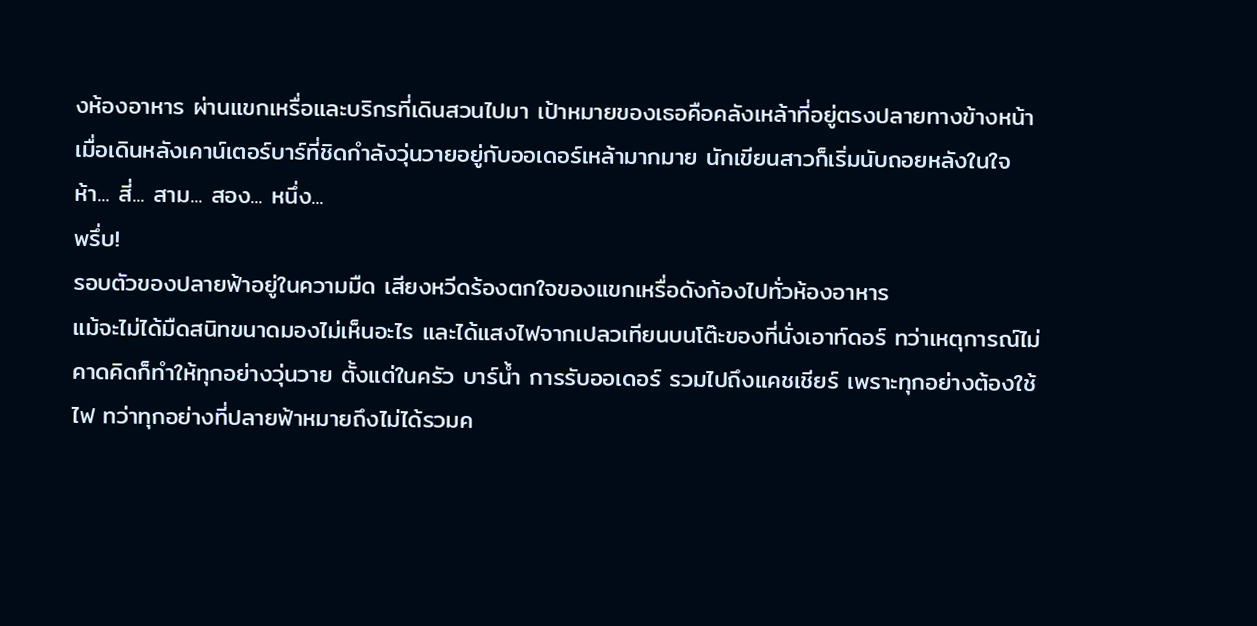งห้องอาหาร ผ่านแขกเหรื่อและบริกรที่เดินสวนไปมา เป้าหมายของเธอคือคลังเหล้าที่อยู่ตรงปลายทางข้างหน้า
เมื่อเดินหลังเคาน์เตอร์บาร์ที่ชิดกำลังวุ่นวายอยู่กับออเดอร์เหล้ามากมาย นักเขียนสาวก็เริ่มนับถอยหลังในใจ
ห้า... สี่... สาม... สอง... หนึ่ง...
พรึ่บ!
รอบตัวของปลายฟ้าอยู่ในความมืด เสียงหวีดร้องตกใจของแขกเหรื่อดังก้องไปทั่วห้องอาหาร
แม้จะไม่ได้มืดสนิทขนาดมองไม่เห็นอะไร และได้แสงไฟจากเปลวเทียนบนโต๊ะของที่นั่งเอาท์ดอร์ ทว่าเหตุการณ์ไม่คาดคิดก็ทำให้ทุกอย่างวุ่นวาย ตั้งแต่ในครัว บาร์น้ำ การรับออเดอร์ รวมไปถึงแคชเชียร์ เพราะทุกอย่างต้องใช้ไฟ ทว่าทุกอย่างที่ปลายฟ้าหมายถึงไม่ได้รวมค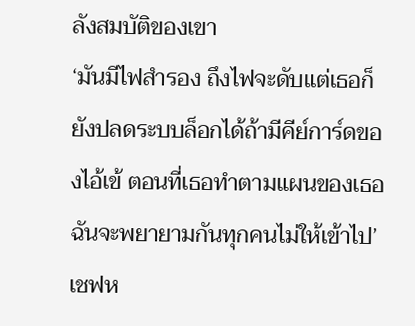ลังสมบัติของเขา
‘มันมีไฟสำรอง ถึงไฟจะดับแต่เธอก็ยังปลดระบบล็อกได้ถ้ามีคีย์การ์ดของไอ้เข้ ตอนที่เธอทำตามแผนของเธอ ฉันจะพยายามกันทุกคนไม่ให้เข้าไป’
เชฟห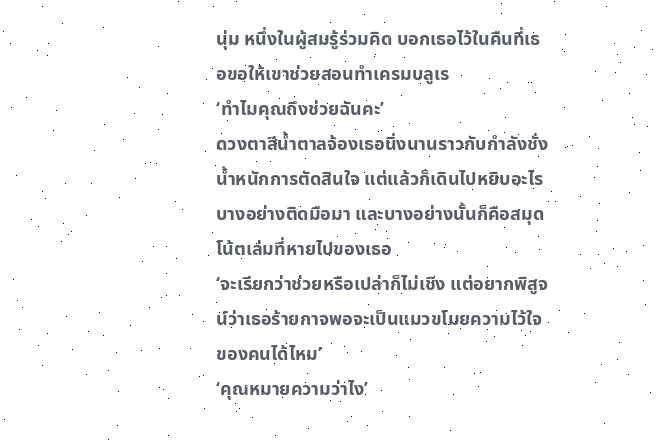นุ่ม หนึ่งในผู้สมรู้ร่วมคิด บอกเธอไว้ในคืนที่เธอขอให้เขาช่วยสอนทำเครมบลูเร
‘ทำไมคุณถึงช่วยฉันคะ’
ดวงตาสีน้ำตาลจ้องเธอนิ่งนานราวกับกำลังชั่งน้ำหนักการตัดสินใจ แต่แล้วก็เดินไปหยิบอะไรบางอย่างติดมือมา และบางอย่างนั้นก็คือสมุดโน้ตเล่มที่หายไปของเธอ
‘จะเรียกว่าช่วยหรือเปล่าก็ไม่เชิง แต่อยากพิสูจน์ว่าเธอร้ายกาจพอจะเป็นแมวขโมยความไว้ใจของคนได้ไหม’
‘คุณหมายความว่าไง’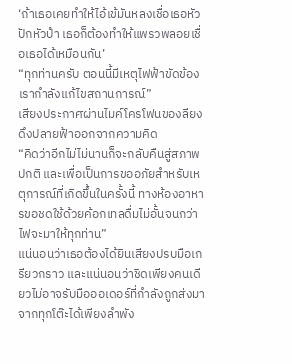‘ถ้าเธอเคยทำให้ไอ้เข้มันหลงเชื่อเธอหัวปักหัวปำ เธอก็ต้องทำให้แพรวพลอยเชื่อเธอได้เหมือนกัน’
“ทุกท่านครับ ตอนนี้มีเหตุไฟฟ้าขัดข้อง เรากำลังแก้ไขสถานการณ์”
เสียงประกาศผ่านไมค์โครโฟนของลียงดึงปลายฟ้าออกจากความคิด
“คิดว่าอีกไม่ไม่นานก็จะกลับคืนสู่สภาพปกติ และเพื่อเป็นการขออภัยสำหรับเหตุการณ์ที่เกิดขึ้นในครั้งนี้ ทางห้องอาหารขอชดใช้ด้วยค้อกเทลดื่มไม่อั้นจนกว่าไฟจะมาให้ทุกท่าน”
แน่นอนว่าเธอต้องได้ยินเสียงปรบมือเกรียวกราว และแน่นอนว่าชิดเพียงคนเดียวไม่อาจรับมือออเดอร์ที่กำลังถูกส่งมาจากทุกโต๊ะได้เพียงลำพัง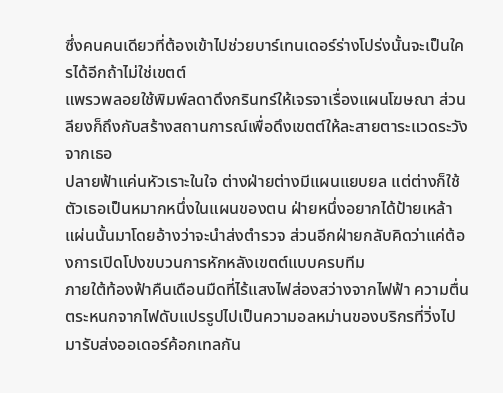ซึ่งคนคนเดียวที่ต้องเข้าไปช่วยบาร์เทนเดอร์ร่างโปร่งนั้นจะเป็นใครได้อีกถ้าไม่ใช่เขตต์
แพรวพลอยใช้พิมพ์ลดาดึงกรินทร์ให้เจรจาเรื่องแผนโฆษณา ส่วนลียงก็ถึงกับสร้างสถานการณ์เพื่อดึงเขตต์ให้ละสายตาระแวดระวังจากเธอ
ปลายฟ้าแค่นหัวเราะในใจ ต่างฝ่ายต่างมีแผนแยบยล แต่ต่างก็ใช้ตัวเธอเป็นหมากหนึ่งในแผนของตน ฝ่ายหนึ่งอยากได้ป้ายเหล้าแผ่นนั้นมาโดยอ้างว่าจะนำส่งตำรวจ ส่วนอีกฝ่ายกลับคิดว่าแค่ต้องการเปิดโปงขบวนการหักหลังเขตต์แบบครบทีม
ภายใต้ท้องฟ้าคืนเดือนมืดที่ไร้แสงไฟส่องสว่างจากไฟฟ้า ความตื่นตระหนกจากไฟดับแปรรูปไปเป็นความอลหม่านของบริกรที่วิ่งไปมารับส่งออเดอร์ค้อกเทลกัน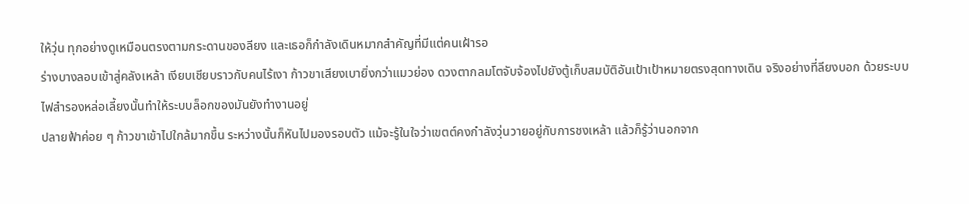ให้วุ่น ทุกอย่างดูเหมือนตรงตามกระดานของลียง และเธอก็กำลังเดินหมากสำคัญที่มีแต่คนเฝ้ารอ
ร่างบางลอบเข้าสู่คลังเหล้า เงียบเชียบราวกับคนไร้เงา ก้าวขาเสียงเบายิ่งกว่าแมวย่อง ดวงตากลมโตจับจ้องไปยังตู้เก็บสมบัติอันเป้าเป้าหมายตรงสุดทางเดิน จริงอย่างที่ลียงบอก ด้วยระบบไฟสำรองหล่อเลี้ยงนั้นทำให้ระบบล็อกของมันยังทำงานอยู่
ปลายฟ้าค่อย ๆ ก้าวขาเข้าไปใกล้มากขึ้น ระหว่างนั้นก็หันไปมองรอบตัว แม้จะรู้ในใจว่าเขตต์คงกำลังวุ่นวายอยู่กับการชงเหล้า แล้วก็รู้ว่านอกจาก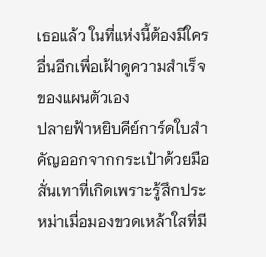เธอแล้ว ในที่แห่งนี้ต้องมีใครอื่นอีกเพื่อเฝ้าดูความสำเร็จของแผนตัวเอง
ปลายฟ้าหยิบคีย์การ์ดใบสำคัญออกจากกระเป๋าด้วยมือสั่นเทาที่เกิดเพราะรู้สึกประหม่าเมื่อมองขวดเหล้าใสที่มี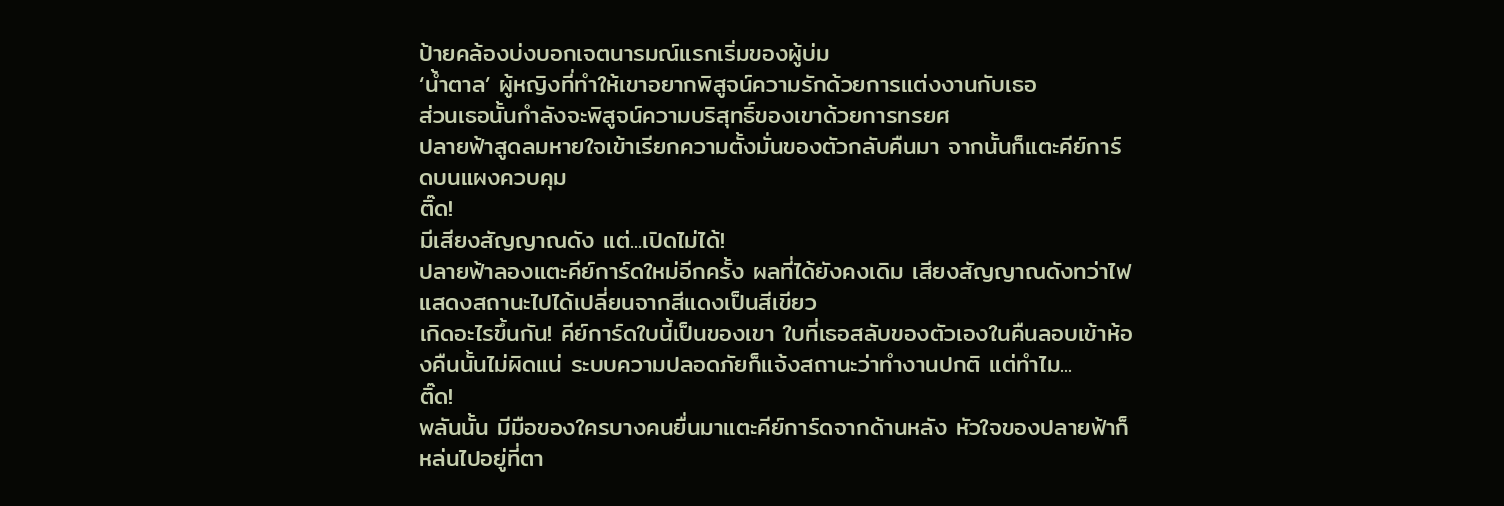ป้ายคล้องบ่งบอกเจตนารมณ์แรกเริ่มของผู้บ่ม
‘น้ำตาล’ ผู้หญิงที่ทำให้เขาอยากพิสูจน์ความรักด้วยการแต่งงานกับเธอ
ส่วนเธอนั้นกำลังจะพิสูจน์ความบริสุทธิ์ของเขาด้วยการทรยศ
ปลายฟ้าสูดลมหายใจเข้าเรียกความตั้งมั่นของตัวกลับคืนมา จากนั้นก็แตะคีย์การ์ดบนแผงควบคุม
ติ๊ด!
มีเสียงสัญญาณดัง แต่...เปิดไม่ได้!
ปลายฟ้าลองแตะคีย์การ์ดใหม่อีกครั้ง ผลที่ได้ยังคงเดิม เสียงสัญญาณดังทว่าไฟแสดงสถานะไปได้เปลี่ยนจากสีแดงเป็นสีเขียว
เกิดอะไรขึ้นกัน! คีย์การ์ดใบนี้เป็นของเขา ใบที่เธอสลับของตัวเองในคืนลอบเข้าห้องคืนนั้นไม่ผิดแน่ ระบบความปลอดภัยก็แจ้งสถานะว่าทำงานปกติ แต่ทำไม...
ติ๊ด!
พลันนั้น มีมือของใครบางคนยื่นมาแตะคีย์การ์ดจากด้านหลัง หัวใจของปลายฟ้าก็หล่นไปอยู่ที่ตา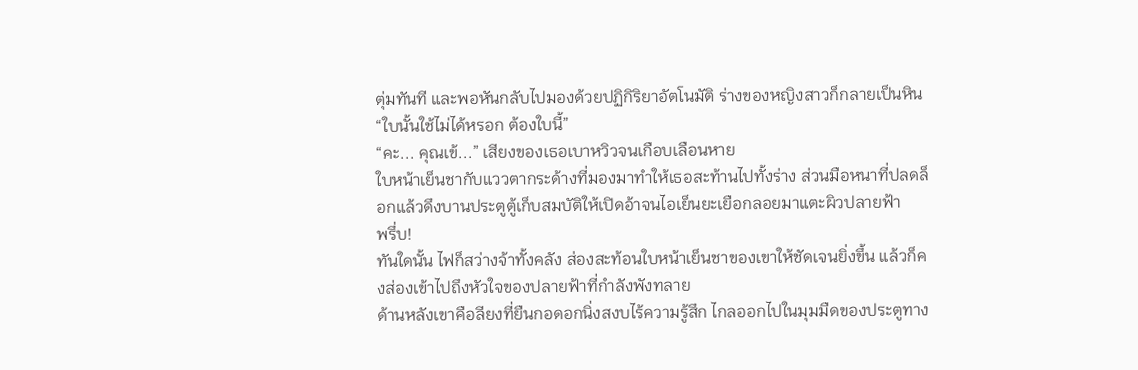ตุ่มทันที และพอหันกลับไปมองด้วยปฏิกิริยาอัตโนมัติ ร่างของหญิงสาวก็กลายเป็นหิน
“ใบนั้นใช้ไม่ได้หรอก ต้องใบนี้”
“คะ... คุณเข้...” เสียงของเธอเบาหวิวจนเกือบเลือนหาย
ใบหน้าเย็นชากับแววตากระด้างที่มองมาทำให้เธอสะท้านไปทั้งร่าง ส่วนมือหนาที่ปลดล็อกแล้วดึงบานประตูตู้เก็บสมบัติให้เปิดอ้าจนไอเย็นยะเยือกลอยมาแตะผิวปลายฟ้า
พรึ่บ!
ทันใดนั้น ไฟก็สว่างจ้าทั้งคลัง ส่องสะท้อนใบหน้าเย็นชาของเขาให้ชัดเจนยิ่งขึ้น แล้วก็คงส่องเข้าไปถึงหัวใจของปลายฟ้าที่กำลังพังทลาย
ด้านหลังเขาคือลียงที่ยืนกอดอกนิ่งสงบไร้ความรู้สึก ไกลออกไปในมุมมืดของประตูทาง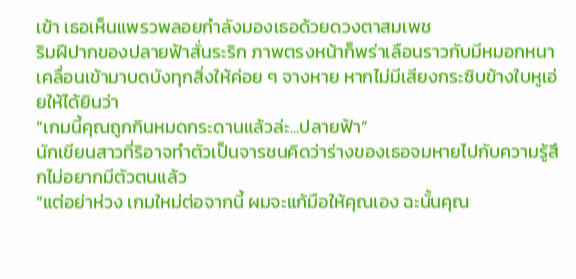เข้า เธอเห็นแพรวพลอยกำลังมองเธอด้วยดวงตาสมเพช
ริมฝีปากของปลายฟ้าสั่นระริก ภาพตรงหน้าก็พร่าเลือนราวกับมีหมอกหนาเคลื่อนเข้ามาบดบังทุกสิ่งให้ค่อย ๆ จางหาย หากไม่มีเสียงกระซิบข้างใบหูเอ่ยให้ได้ยินว่า
“เกมนี้คุณถูกกินหมดกระดานแล้วล่ะ...ปลายฟ้า”
นักเขียนสาวที่ริอาจทำตัวเป็นจารชนคิดว่าร่างของเธอจมหายไปกับความรู้สึกไม่อยากมีตัวตนแล้ว
“แต่อย่าห่วง เกมใหม่ต่อจากนี้ ผมจะแก้มือให้คุณเอง ฉะนั้นคุณ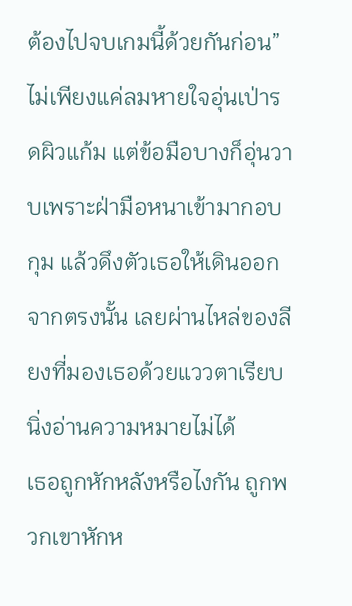ต้องไปจบเกมนี้ด้วยกันก่อน”
ไม่เพียงแค่ลมหายใจอุ่นเป่ารดผิวแก้ม แต่ข้อมือบางก็อุ่นวาบเพราะฝ่ามือหนาเข้ามากอบกุม แล้วดึงตัวเธอให้เดินออกจากตรงนั้น เลยผ่านไหล่ของลียงที่มองเธอด้วยแววตาเรียบนิ่งอ่านความหมายไม่ได้
เธอถูกหักหลังหรือไงกัน ถูกพวกเขาหักห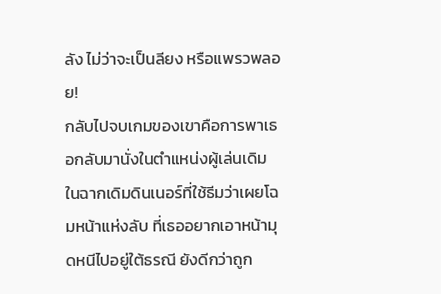ลัง ไม่ว่าจะเป็นลียง หรือแพรวพลอย!
กลับไปจบเกมของเขาคือการพาเธอกลับมานั่งในตำแหน่งผู้เล่นเดิม ในฉากเดิมดินเนอร์ที่ใช้ธีมว่าเผยโฉมหน้าแห่งลับ ที่เธออยากเอาหน้ามุดหนีไปอยู่ใต้ธรณี ยังดีกว่าถูก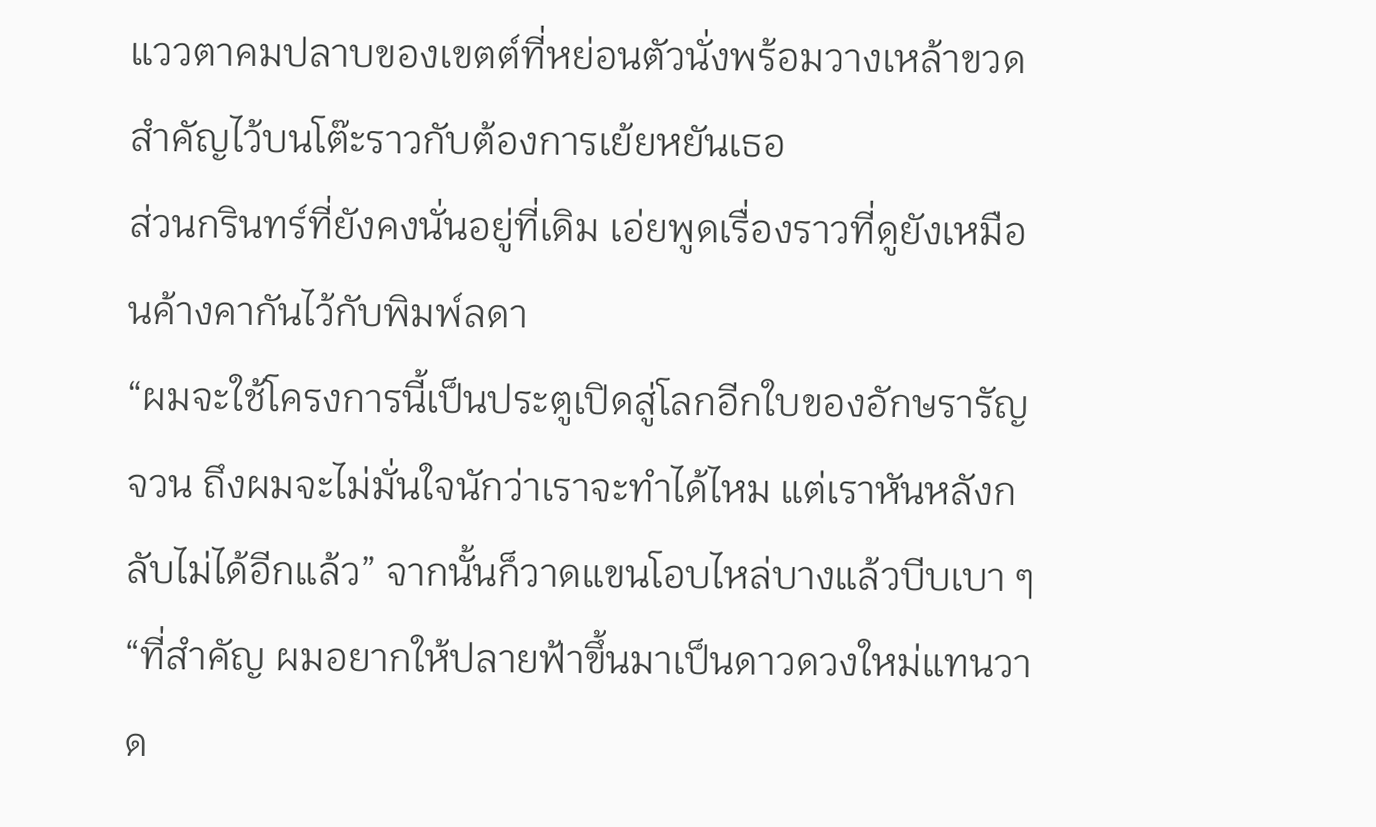แววตาคมปลาบของเขตต์ที่หย่อนตัวนั่งพร้อมวางเหล้าขวดสำคัญไว้บนโต๊ะราวกับต้องการเย้ยหยันเธอ
ส่วนกรินทร์ที่ยังคงนั่นอยู่ที่เดิม เอ่ยพูดเรื่องราวที่ดูยังเหมือนค้างคากันไว้กับพิมพ์ลดา
“ผมจะใช้โครงการนี้เป็นประตูเปิดสู่โลกอีกใบของอักษรารัญจวน ถึงผมจะไม่มั่นใจนักว่าเราจะทำได้ไหม แต่เราหันหลังกลับไม่ได้อีกแล้ว” จากนั้นก็วาดแขนโอบไหล่บางแล้วบีบเบา ๆ “ที่สำคัญ ผมอยากให้ปลายฟ้าขึ้นมาเป็นดาวดวงใหม่แทนวาด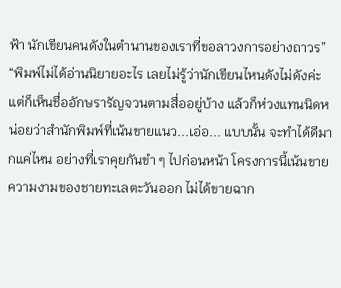ฟ้า นักเขียนคนดังในตำนานของเราที่ขอลาวงการอย่างถาวร”
“พิมพ์ไม่ได้อ่านนิยายอะไร เลยไม่รู้ว่านักเขียนไหนดังไม่ดังค่ะ แต่ก็เห็นชื่ออักษรารัญจวนตามสื่ออยู่บ้าง แล้วก็ห่วงแทนนิดหน่อยว่าสำนักพิมพ์ที่เน้นขายแนว...เอ่อ... แบบนั้น จะทำได้ดีมากแค่ไหน อย่างที่เราคุยกันขำ ๆ ไปก่อนหน้า โครงการนี้เน้นขายความงามของชายทะเลตะวันออก ไม่ได้ขายฉาก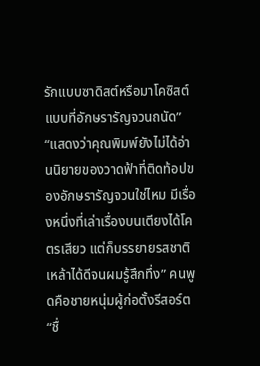รักแบบซาดิสต์หรือมาโคซิสต์แบบที่อักษรารัญจวนถนัด”
“แสดงว่าคุณพิมพ์ยังไม่ได้อ่านนิยายของวาดฟ้าที่ติดท้อปของอักษรารัญจวนใช่ไหม มีเรื่องหนึ่งที่เล่าเรื่องบนเตียงได้โคตรเสียว แต่ก็บรรยายรสชาติเหล้าได้ดีจนผมรู้สึกทึ่ง” คนพูดคือชายหนุ่มผู้ก่อตั้งรีสอร์ต “ชื่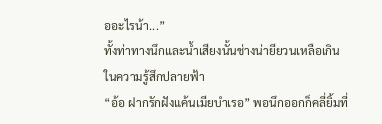ออะไรน้า...”
ทั้งท่าทางนึกและน้ำเสียงนั้นช่างน่ายียวนเหลือเกินในความรู้สึกปลายฟ้า
“อ้อ ฝากรักฝังแค้นเมียบำเรอ” พอนึกออกก็คลี่ยิ้มที่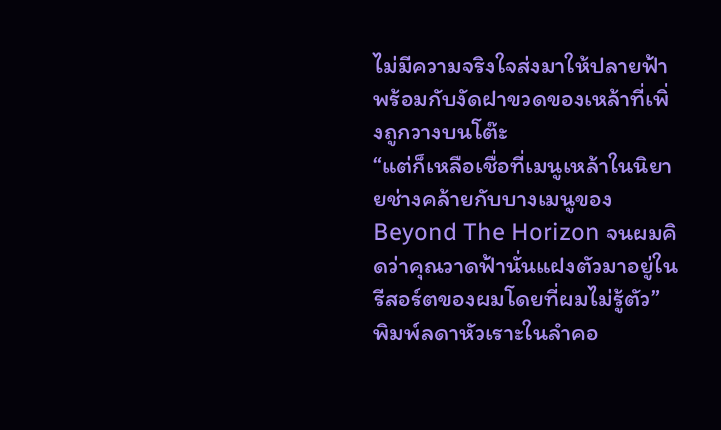ไม่มีความจริงใจส่งมาให้ปลายฟ้าพร้อมกับงัดฝาขวดของเหล้าที่เพิ่งถูกวางบนโต๊ะ
“แต่ก็เหลือเชื่อที่เมนูเหล้าในนิยายช่างคล้ายกับบางเมนูของ Beyond The Horizon จนผมคิดว่าคุณวาดฟ้านั่นแฝงตัวมาอยู่ในรีสอร์ตของผมโดยที่ผมไม่รู้ตัว”
พิมพ์ลดาหัวเราะในลำคอ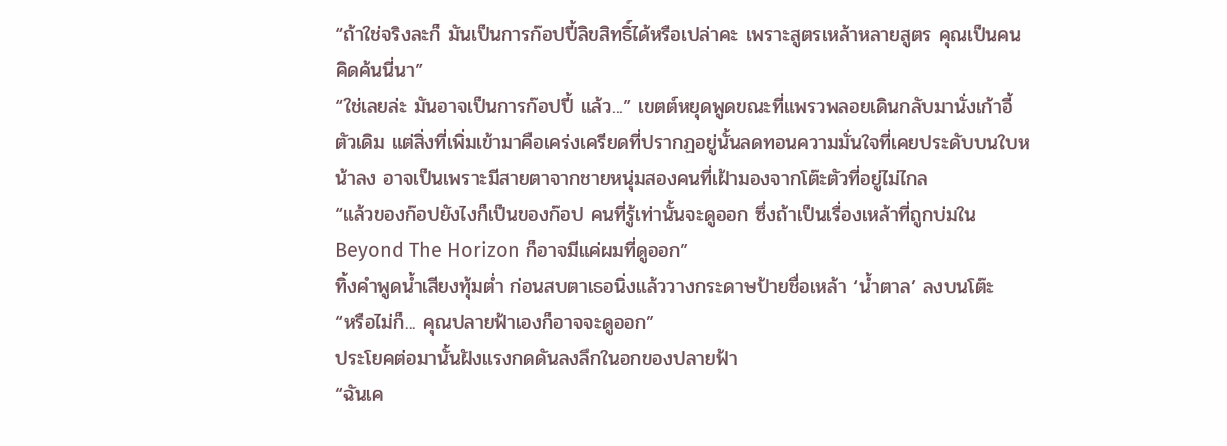“ถ้าใช่จริงละก็ มันเป็นการก๊อปปี้ลิขสิทธิ์ได้หรือเปล่าคะ เพราะสูตรเหล้าหลายสูตร คุณเป็นคนคิดค้นนี่นา”
“ใช่เลยล่ะ มันอาจเป็นการก๊อปปี้ แล้ว...” เขตต์หยุดพูดขณะที่แพรวพลอยเดินกลับมานั่งเก้าอี้ตัวเดิม แต่สิ่งที่เพิ่มเข้ามาคือเคร่งเครียดที่ปรากฏอยู่นั้นลดทอนความมั่นใจที่เคยประดับบนใบหน้าลง อาจเป็นเพราะมีสายตาจากชายหนุ่มสองคนที่เฝ้ามองจากโต๊ะตัวที่อยู่ไม่ไกล
“แล้วของก๊อปยังไงก็เป็นของก๊อป คนที่รู้เท่านั้นจะดูออก ซึ่งถ้าเป็นเรื่องเหล้าที่ถูกบ่มใน Beyond The Horizon ก็อาจมีแค่ผมที่ดูออก”
ทิ้งคำพูดน้ำเสียงทุ้มต่ำ ก่อนสบตาเธอนิ่งแล้ววางกระดาษป้ายชื่อเหล้า ‘น้ำตาล’ ลงบนโต๊ะ
“หรือไม่ก็... คุณปลายฟ้าเองก็อาจจะดูออก”
ประโยคต่อมานั้นฝังแรงกดดันลงลึกในอกของปลายฟ้า
“ฉันเค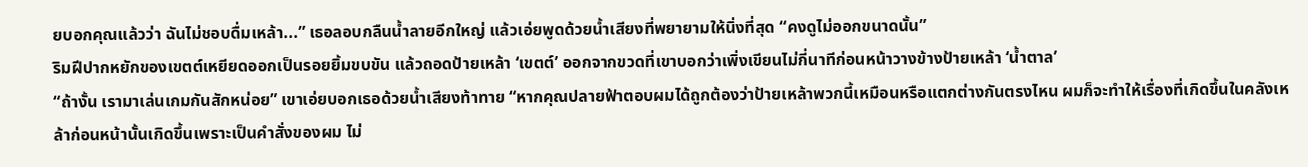ยบอกคุณแล้วว่า ฉันไม่ชอบดื่มเหล้า...” เธอลอบกลืนน้ำลายอีกใหญ่ แล้วเอ่ยพูดด้วยน้ำเสียงที่พยายามให้นิ่งที่สุด “คงดูไม่ออกขนาดนั้น”
ริมฝีปากหยักของเขตต์เหยียดออกเป็นรอยยิ้มขบขัน แล้วถอดป้ายเหล้า ‘เขตต์’ ออกจากขวดที่เขาบอกว่าเพิ่งเขียนไม่กี่นาทีก่อนหน้าวางข้างป้ายเหล้า ‘น้ำตาล’
“ถ้างั้น เรามาเล่นเกมกันสักหน่อย” เขาเอ่ยบอกเธอด้วยน้ำเสียงท้าทาย “หากคุณปลายฟ้าตอบผมได้ถูกต้องว่าป้ายเหล้าพวกนี้เหมือนหรือแตกต่างกันตรงไหน ผมก็จะทำให้เรื่องที่เกิดขึ้นในคลังเหล้าก่อนหน้านั้นเกิดขึ้นเพราะเป็นคำสั่งของผม ไม่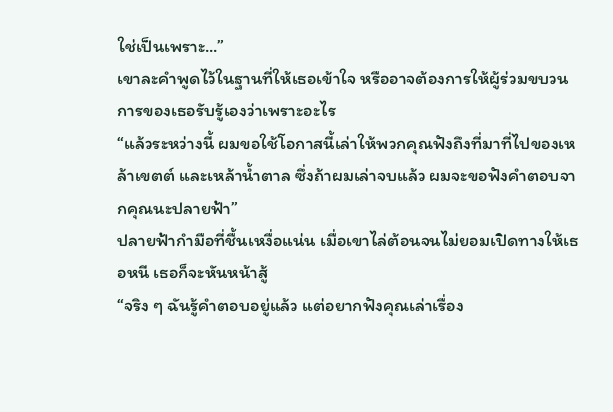ใช่เป็นเพราะ...”
เขาละคำพูดไว้ในฐานที่ให้เธอเข้าใจ หรืออาจต้องการให้ผู้ร่วมขบวนการของเธอรับรู้เองว่าเพราะอะไร
“แล้วระหว่างนี้ ผมขอใช้โอกาสนี้เล่าให้พวกคุณฟังถึงที่มาที่ไปของเหล้าเขตต์ และเหล้าน้ำตาล ซึ่งถ้าผมเล่าจบแล้ว ผมจะขอฟังคำตอบจากคุณนะปลายฟ้า”
ปลายฟ้ากำมือที่ชื้นเหงื่อแน่น เมื่อเขาไล่ต้อนจนไม่ยอมเปิดทางให้เธอหนี เธอก็จะหันหน้าสู้
“จริง ๆ ฉันรู้คำตอบอยู่แล้ว แต่อยากฟังคุณเล่าเรื่อง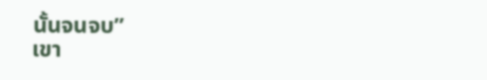นั้นจนจบ”
เขา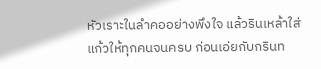หัวเราะในลำคออย่างพึงใจ แล้วรินเหล้าใส่แก้วให้ทุกคนจนครบ ก่อนเอ่ยกับกรินท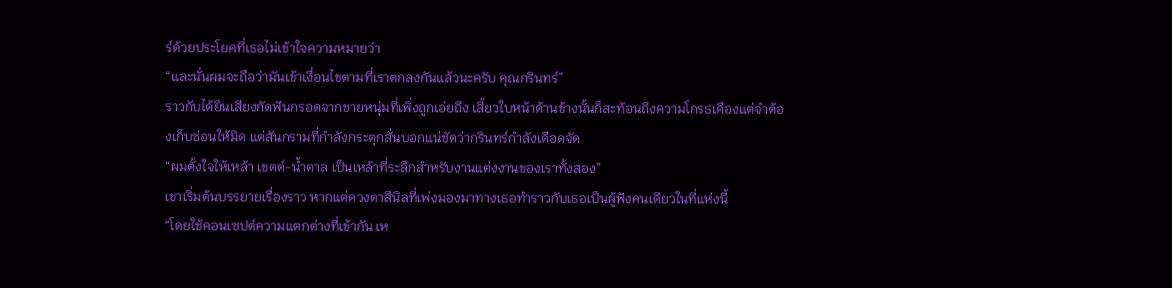ร์ด้วยประโยคที่เธอไม่เข้าใจความหมายว่า
“และนั่นผมจะถือว่ามันเข้าเงื่อนไขตามที่เราตกลงกันแล้วนะครับ คุณกรินทร์”
ราวกับได้ยินเสียงกัดฟันกรอดจากชายหนุ่มที่เพิ่งถูกเอ่ยถึง เสี้ยวใบหน้าด้านข้างนั้นก็สะท้อนถึงความโกรธเคืองแต่จำต้องเก็บซ่อนให้มิด แต่สันกรามที่กำลังกระตุกสั่นบอกแน่ชัดว่ากรินทร์กำลังเดือดจัด
“ผมตั้งใจให้เหล้า เขตต์-น้ำตาล เป็นเหล้าที่ระลึกสำหรับงานแต่งงานของเราทั้งสอง”
เขาเริ่มต้นบรรยายเรื่องราว หากแต่ดวงตาสีนิลที่เพ่งมองมาทางเธอทำราวกับเธอเป็นผู้ฟังคนเดียวในที่แห่งนี้
“โดยใช้คอนเซปต์ความแตกต่างที่เข้ากัน เห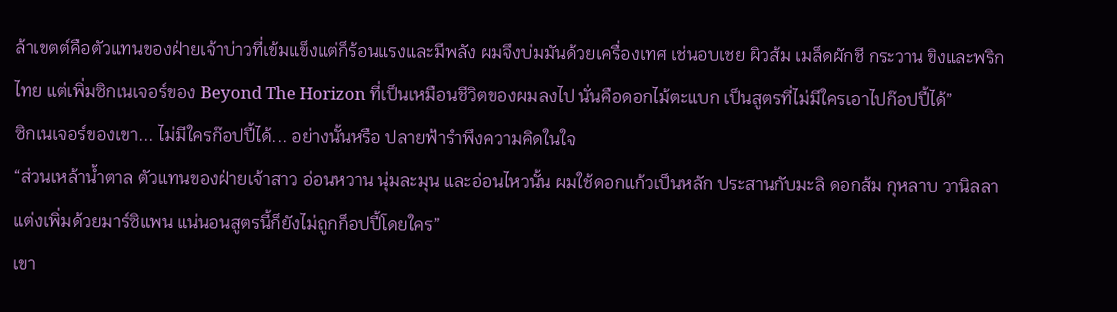ล้าเขตต์คือตัวแทนของฝ่ายเจ้าบ่าวที่เข้มแข็งแต่ก็ร้อนแรงและมีพลัง ผมจึงบ่มมันด้วยเครื่องเทศ เช่นอบเชย ผิวส้ม เมล็ดผักชี กระวาน ขิงและพริกไทย แต่เพิ่มซิกเนเจอร์ของ Beyond The Horizon ที่เป็นเหมือนชีวิตของผมลงไป นั่นคือดอกไม้ตะแบก เป็นสูตรที่ไม่มีใครเอาไปก๊อปปี้ได้”
ซิกเนเจอร์ของเขา... ไม่มีใครก๊อปปี้ได้... อย่างนั้นหรือ ปลายฟ้ารำพึงความคิดในใจ
“ส่วนเหล้าน้ำตาล ตัวแทนของฝ่ายเจ้าสาว อ่อนหวาน นุ่มละมุน และอ่อนไหวนั้น ผมใช้ดอกแก้วเป็นหลัก ประสานกับมะลิ ดอกส้ม กุหลาบ วานิลลา แต่งเพิ่มด้วยมาร์ซิแพน แน่นอนสูตรนี้ก็ยังไม่ถูกก็อปปี้โดยใคร”
เขา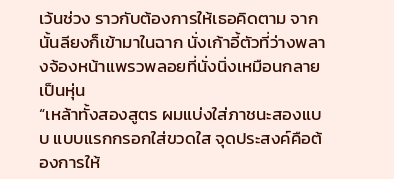เว้นช่วง ราวกับต้องการให้เธอคิดตาม จากนั้นลียงก็เข้ามาในฉาก นั่งเก้าอี้ตัวที่ว่างพลางจ้องหน้าแพรวพลอยที่นั่งนิ่งเหมือนกลายเป็นหุ่น
“เหล้าทั้งสองสูตร ผมแบ่งใส่ภาชนะสองแบบ แบบแรกกรอกใส่ขวดใส จุดประสงค์คือต้องการให้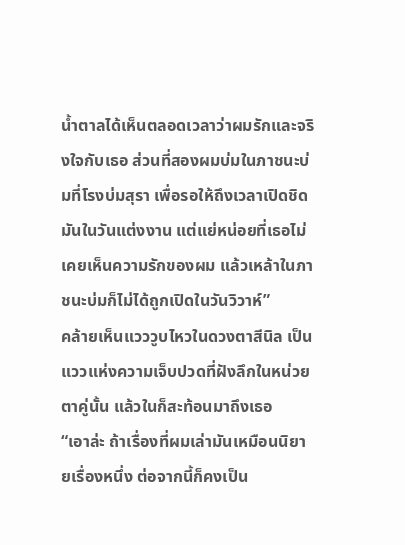น้ำตาลได้เห็นตลอดเวลาว่าผมรักและจริงใจกับเธอ ส่วนที่สองผมบ่มในภาชนะบ่มที่โรงบ่มสุรา เพื่อรอให้ถึงเวลาเปิดชิดมันในวันแต่งงาน แต่แย่หน่อยที่เธอไม่เคยเห็นความรักของผม แล้วเหล้าในภาชนะบ่มก็ไม่ได้ถูกเปิดในวันวิวาห์”
คล้ายเห็นแวววูบไหวในดวงตาสีนิล เป็นแววแห่งความเจ็บปวดที่ฝังลึกในหน่วยตาคู่นั้น แล้วในก็สะท้อนมาถึงเธอ
“เอาล่ะ ถ้าเรื่องที่ผมเล่ามันเหมือนนิยายเรื่องหนึ่ง ต่อจากนี้ก็คงเป็น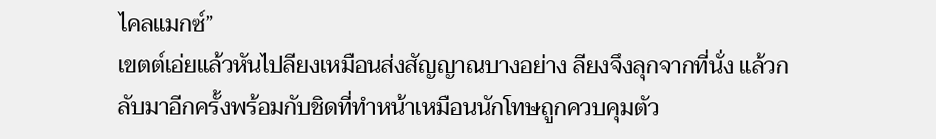ไคลแมกซ์”
เขตต์เอ่ยแล้วหันไปลียงเหมือนส่งสัญญาณบางอย่าง ลียงจึงลุกจากที่นั่ง แล้วกลับมาอีกครั้งพร้อมกับชิดที่ทำหน้าเหมือนนักโทษถูกควบคุมตัว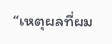“เหตุผลที่ผม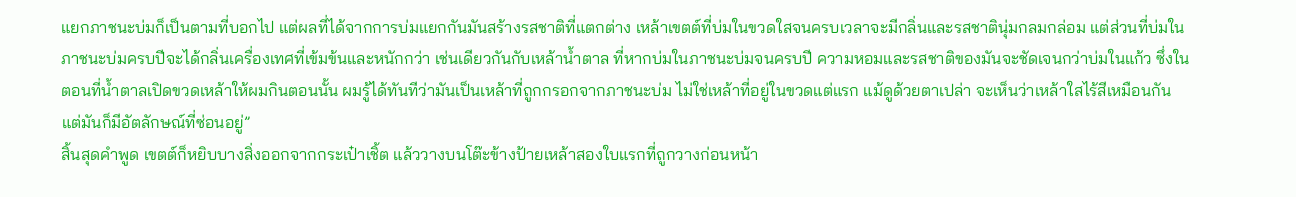แยกภาชนะบ่มก็เป็นตามที่บอกไป แต่ผลที่ได้จากการบ่มแยกกันมันสร้างรสชาติที่แตกต่าง เหล้าเขตต์ที่บ่มในขวดใสจนครบเวลาจะมีกลิ่นและรสชาตินุ่มกลมกล่อม แต่ส่วนที่บ่มในภาชนะบ่มครบปีจะได้กลิ่นเครื่องเทศที่เข้มข้นและหนักกว่า เช่นเดียวกันกับเหล้าน้ำตาล ที่หากบ่มในภาชนะบ่มจนครบปี ความหอมและรสชาติของมันจะชัดเจนกว่าบ่มในแก้ว ซึ่งในตอนที่น้ำตาลเปิดขวดเหล้าให้ผมกินตอนนั้น ผมรู้ได้ทันทีว่ามันเป็นเหล้าที่ถูกกรอกจากภาชนะบ่ม ไม่ใช่เหล้าที่อยู่ในขวดแต่แรก แม้ดูด้วยตาเปล่า จะเห็นว่าเหล้าใสไร้สีเหมือนกัน แต่มันก็มีอัตลักษณ์ที่ซ่อนอยู่”
สิ้นสุดคำพูด เขตต์ก็หยิบบางสิ่งออกจากกระเป๋าเชิ้ต แล้ววางบนโต๊ะข้างป้ายเหล้าสองใบแรกที่ถูกวางก่อนหน้า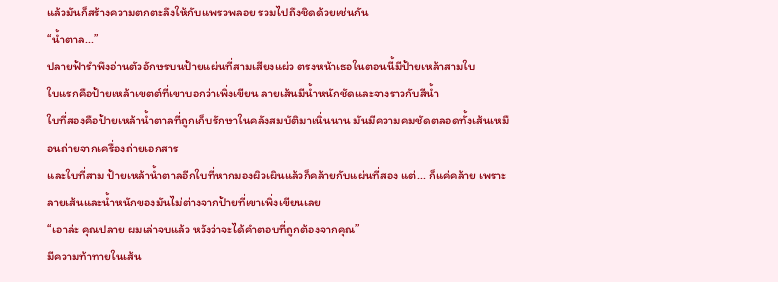แล้วมันก็สร้างความตกตะลึงให้กับแพรวพลอย รวมไปถึงชิดด้วยเช่นกัน
“น้ำตาล...”
ปลายฟ้ารำพึงอ่านตัวอักษรบนป้ายแผ่นที่สามเสียงแผ่ว ตรงหน้าเธอในตอนนี้มีป้ายเหล้าสามใบ
ใบแรกคือป้ายเหล้าเขตต์ที่เขาบอกว่าเพิ่งเขียน ลายเส้นมีน้ำหนักชัดและจางราวกับสีน้ำ
ใบที่สองคือป้ายเหล้าน้ำตาลที่ถูกเก็บรักษาในคลังสมบัติมาเนิ่นนาน มันมีความคมชัดตลอดทั้งเส้นเหมือนถ่ายจากเครื่องถ่ายเอกสาร
และใบที่สาม ป้ายเหล้าน้ำตาลอีกใบที่หากมองผิวเผินแล้วก็คล้ายกับแผ่นที่สอง แต่... ก็แค่คล้าย เพราะลายเส้นและน้ำหนักของมันไม่ต่างจากป้ายที่เขาเพิ่งเขียนเลย
“เอาล่ะ คุณปลาย ผมเล่าจบแล้ว หวังว่าจะได้คำตอบที่ถูกต้องจากคุณ”
มีความท้าทายในเส้น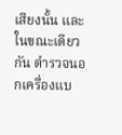เสียงนั้น และในขณะเดียวกัน ตำรวจนอกเครื่องแบ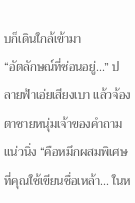บก็เดินใกล้เข้ามา
“อัตลักษณ์ที่ซ่อนอยู่...” ปลายฟ้าเอ่ยเสียงเบา แล้วจ้องตาชายหนุ่มเจ้าของคำถามแน่วนิ่ง “คือหมึกผสมพิเศษที่คุณใช้เขียนชื่อเหล้า... ในห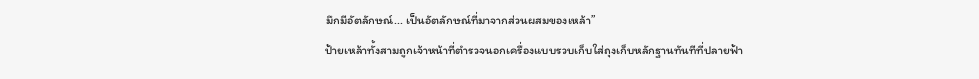มึกมีอัตลักษณ์... เป็นอัตลักษณ์ที่มาจากส่วนผสมของเหล้า”
ป้ายเหล้าทั้งสามถูกเจ้าหน้าที่ตำรวจนอกเครื่องแบบรวบเก็บใส่ถุงเก็บหลักฐานทันทีที่ปลายฟ้า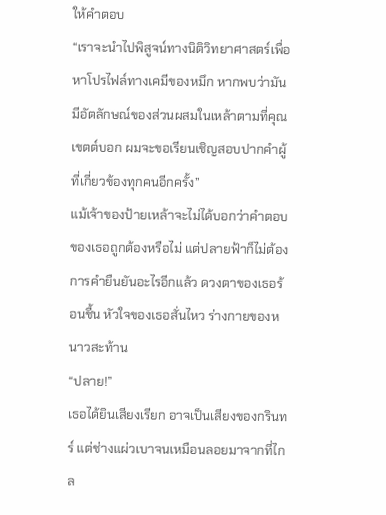ให้คำตอบ
“เราจะนำไปพิสูจน์ทางนิติวิทยาศาสตร์เพื่อหาโปรไฟล์ทางเคมีของหมึก หากพบว่ามันมีอัตลักษณ์ของส่วนผสมในเหล้าตามที่คุณเขตต์บอก ผมจะขอเรียนเชิญสอบปากคำผู้ที่เกี่ยวข้องทุกคนอีกครั้ง”
แม้เจ้าของป้ายเหล้าจะไม่ได้บอกว่าคำตอบของเธอถูกต้องหรือไม่ แต่ปลายฟ้าก็ไม่ต้องการคำยืนยันอะไรอีกแล้ว ดวงตาของเธอร้อนชื้น หัวใจของเธอสั่นไหว ร่างกายของหนาวสะท้าน
“ปลาย!”
เธอได้ยินเสียงเรียก อาจเป็นเสียงของกรินทร์ แต่ช่างแผ่วเบาจนเหมือนลอยมาจากที่ไกล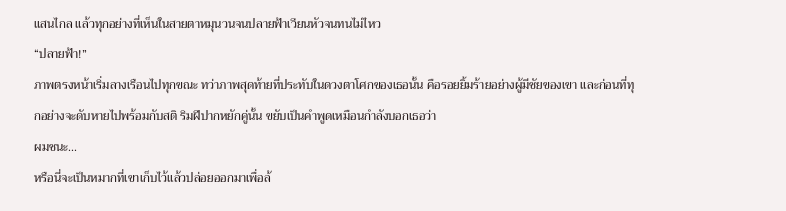แสนไกล แล้วทุกอย่างที่เห็นในสายตาหมุนวนจนปลายฟ้าเวียนหัวจนทนไม่ไหว
“ปลายฟ้า!”
ภาพตรงหน้าเริ่มลางเรือนไปทุกขณะ ทว่าภาพสุดท้ายที่ประทับในดวงตาโศกของเธอนั้น คือรอยยิ้มร้ายอย่างผู้มีชัยของเขา และก่อนที่ทุกอย่างจะดับหายไปพร้อมกับสติ ริมฝีปากหยักคู่นั้น ขยับเป็นคำพูดเหมือนกำลังบอกเธอว่า
ผมชนะ...
หรือนี่จะเป็นหมากที่เขาเก็บไว้แล้วปล่อยออกมาเพื่อล้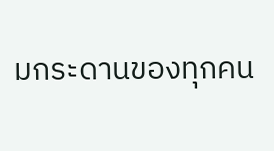มกระดานของทุกคน